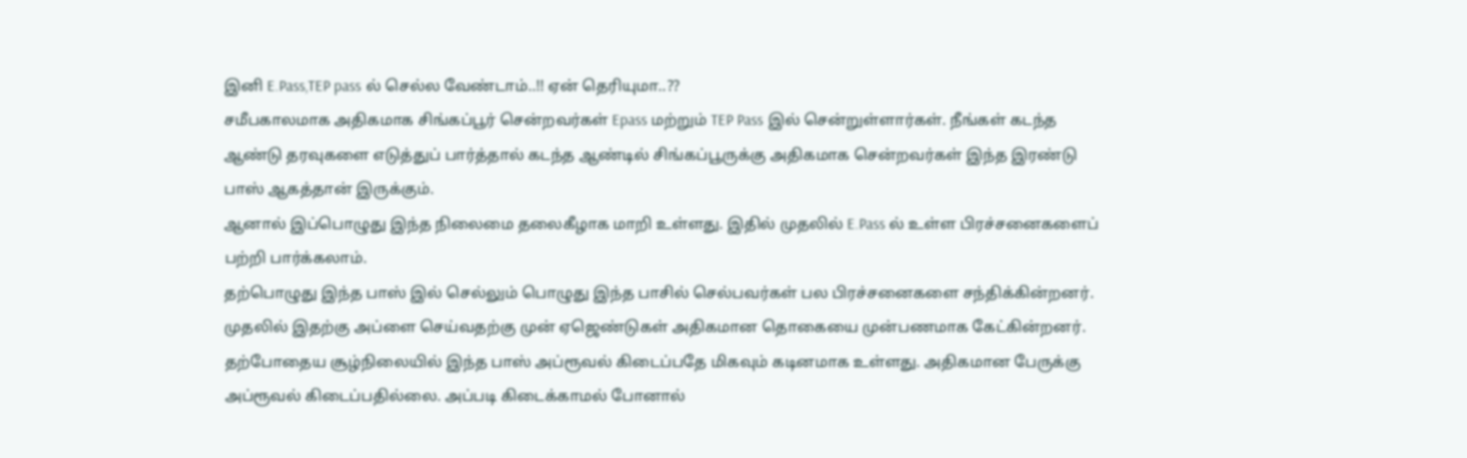இனி E.Pass,TEP pass ல் செல்ல வேண்டாம்..!! ஏன் தெரியுமா..??
சமீபகாலமாக அதிகமாக சிங்கப்பூர் சென்றவர்கள் Epass மற்றும் TEP Pass இல் சென்றுள்ளார்கள். நீங்கள் கடந்த ஆண்டு தரவுகளை எடுத்துப் பார்த்தால் கடந்த ஆண்டில் சிங்கப்பூருக்கு அதிகமாக சென்றவர்கள் இந்த இரண்டு பாஸ் ஆகத்தான் இருக்கும்.
ஆனால் இப்பொழுது இந்த நிலைமை தலைகீழாக மாறி உள்ளது. இதில் முதலில் E.Pass ல் உள்ள பிரச்சனைகளைப் பற்றி பார்க்கலாம்.
தற்பொழுது இந்த பாஸ் இல் செல்லும் பொழுது இந்த பாசில் செல்பவர்கள் பல பிரச்சனைகளை சந்திக்கின்றனர். முதலில் இதற்கு அப்ளை செய்வதற்கு முன் ஏஜெண்டுகள் அதிகமான தொகையை முன்பணமாக கேட்கின்றனர்.
தற்போதைய சூழ்நிலையில் இந்த பாஸ் அப்ரூவல் கிடைப்பதே மிகவும் கடினமாக உள்ளது. அதிகமான பேருக்கு அப்ரூவல் கிடைப்பதில்லை. அப்படி கிடைக்காமல் போனால்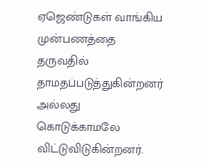ஏஜெண்டுகள் வாங்கிய முன்பணத்தை தருவதில் தாமதப்படுத்துகின்றனர் அல்லது கொடுக்காமலே விட்டுவிடுகின்றனர்.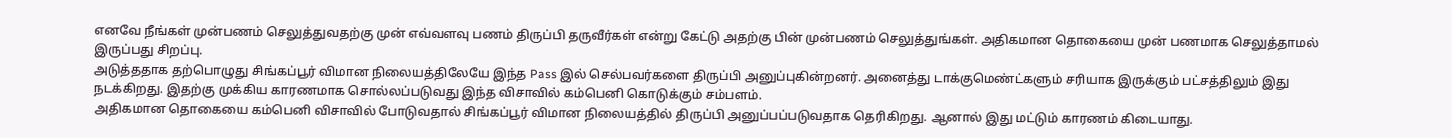எனவே நீங்கள் முன்பணம் செலுத்துவதற்கு முன் எவ்வளவு பணம் திருப்பி தருவீர்கள் என்று கேட்டு அதற்கு பின் முன்பணம் செலுத்துங்கள். அதிகமான தொகையை முன் பணமாக செலுத்தாமல் இருப்பது சிறப்பு.
அடுத்ததாக தற்பொழுது சிங்கப்பூர் விமான நிலையத்திலேயே இந்த Pass இல் செல்பவர்களை திருப்பி அனுப்புகின்றனர். அனைத்து டாக்குமெண்ட்களும் சரியாக இருக்கும் பட்சத்திலும் இது நடக்கிறது. இதற்கு முக்கிய காரணமாக சொல்லப்படுவது இந்த விசாவில் கம்பெனி கொடுக்கும் சம்பளம்.
அதிகமான தொகையை கம்பெனி விசாவில் போடுவதால் சிங்கப்பூர் விமான நிலையத்தில் திருப்பி அனுப்பப்படுவதாக தெரிகிறது. ஆனால் இது மட்டும் காரணம் கிடையாது.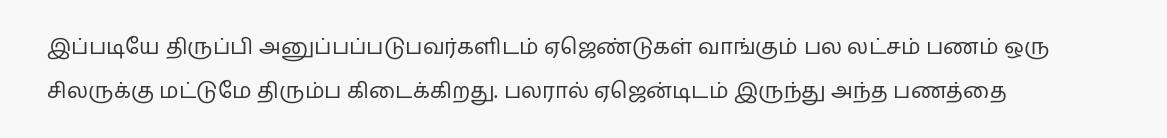இப்படியே திருப்பி அனுப்பப்படுபவர்களிடம் ஏஜெண்டுகள் வாங்கும் பல லட்சம் பணம் ஒரு சிலருக்கு மட்டுமே திரும்ப கிடைக்கிறது. பலரால் ஏஜென்டிடம் இருந்து அந்த பணத்தை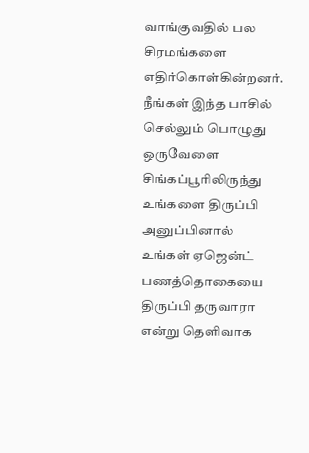வாங்குவதில் பல சிரமங்களை எதிர்கொள்கின்றனர்.
நீங்கள் இந்த பாசில் செல்லும் பொழுது ஒருவேளை சிங்கப்பூரிலிருந்து உங்களை திருப்பி அனுப்பினால் உங்கள் ஏஜென்ட் பணத்தொகையை திருப்பி தருவாரா என்று தெளிவாக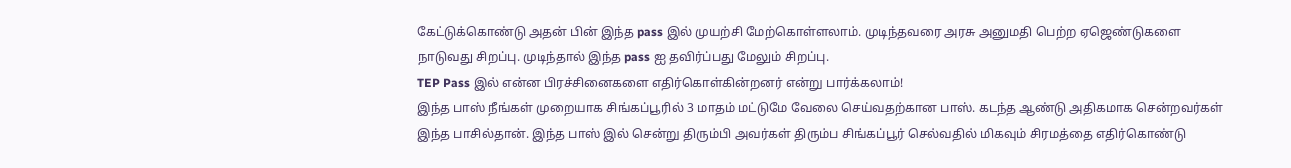கேட்டுக்கொண்டு அதன் பின் இந்த pass இல் முயற்சி மேற்கொள்ளலாம். முடிந்தவரை அரசு அனுமதி பெற்ற ஏஜெண்டுகளை நாடுவது சிறப்பு. முடிந்தால் இந்த pass ஐ தவிர்ப்பது மேலும் சிறப்பு.
TEP Pass இல் என்ன பிரச்சினைகளை எதிர்கொள்கின்றனர் என்று பார்க்கலாம்!
இந்த பாஸ் நீங்கள் முறையாக சிங்கப்பூரில் 3 மாதம் மட்டுமே வேலை செய்வதற்கான பாஸ். கடந்த ஆண்டு அதிகமாக சென்றவர்கள் இந்த பாசில்தான். இந்த பாஸ் இல் சென்று திரும்பி அவர்கள் திரும்ப சிங்கப்பூர் செல்வதில் மிகவும் சிரமத்தை எதிர்கொண்டு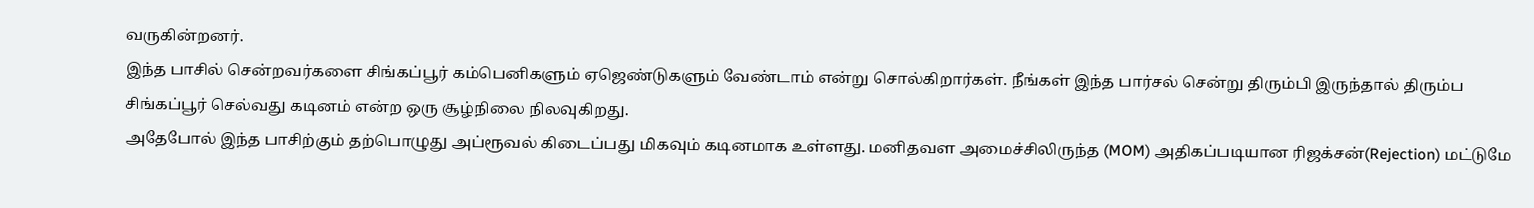வருகின்றனர்.
இந்த பாசில் சென்றவர்களை சிங்கப்பூர் கம்பெனிகளும் ஏஜெண்டுகளும் வேண்டாம் என்று சொல்கிறார்கள். நீங்கள் இந்த பார்சல் சென்று திரும்பி இருந்தால் திரும்ப சிங்கப்பூர் செல்வது கடினம் என்ற ஒரு சூழ்நிலை நிலவுகிறது.
அதேபோல் இந்த பாசிற்கும் தற்பொழுது அப்ரூவல் கிடைப்பது மிகவும் கடினமாக உள்ளது. மனிதவள அமைச்சிலிருந்த (MOM) அதிகப்படியான ரிஜக்சன்(Rejection) மட்டுமே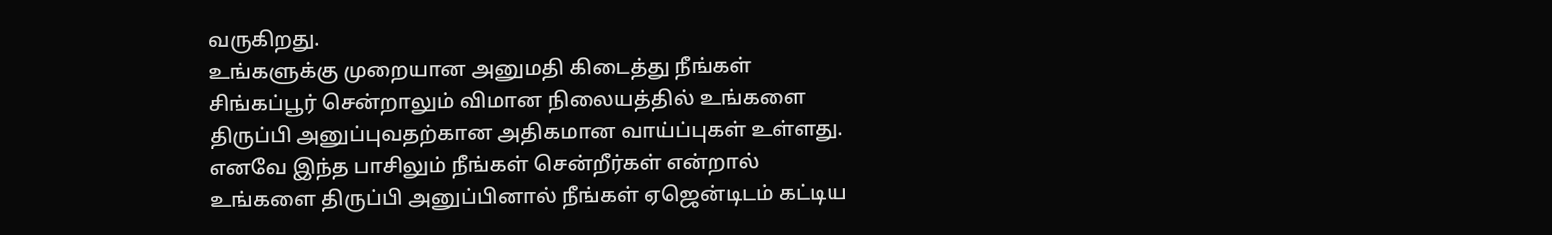வருகிறது.
உங்களுக்கு முறையான அனுமதி கிடைத்து நீங்கள் சிங்கப்பூர் சென்றாலும் விமான நிலையத்தில் உங்களை திருப்பி அனுப்புவதற்கான அதிகமான வாய்ப்புகள் உள்ளது.
எனவே இந்த பாசிலும் நீங்கள் சென்றீர்கள் என்றால் உங்களை திருப்பி அனுப்பினால் நீங்கள் ஏஜென்டிடம் கட்டிய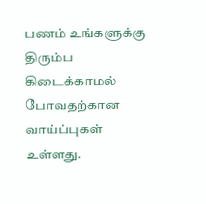பணம் உங்களுக்கு திரும்ப கிடைக்காமல் போவதற்கான வாய்ப்புகள் உள்ளது.